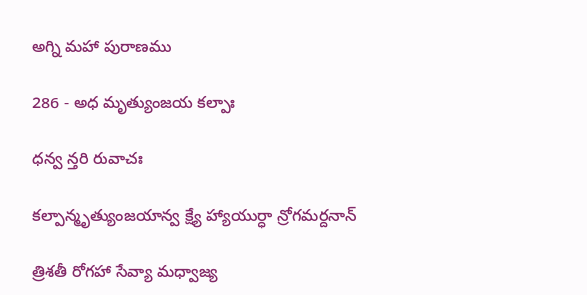అగ్ని మహా పురాణము

286 - అధ మృత్యుంజయ కల్పాః

ధన్వ న్తరి రువాచః

కల్పాన్మృత్యుంజయాన్వ క్ష్యే హ్యాయుర్ధా న్రోగమర్దనాన్

త్రిశతీ రోగహా సేవ్యా మధ్వాజ్య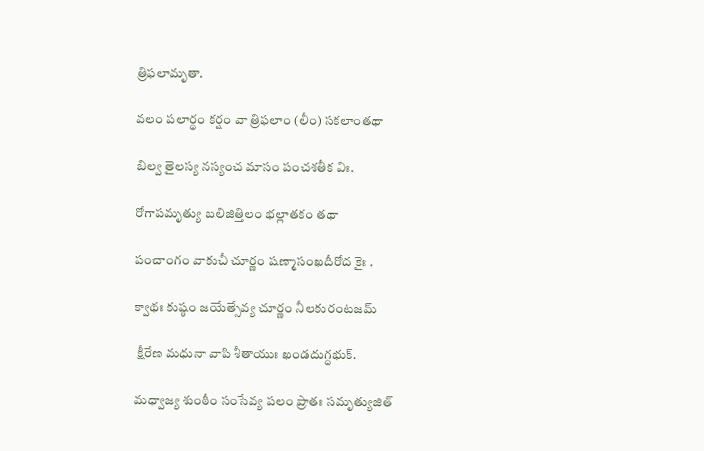త్రిఫలామృతా.

వలం పలార్థం కర్షం వా త్రిఫలాం (లీం) సకలాంతథా

బిల్వ తైలస్య నస్యంచ మాసం పంచశతీక విః.

రోగాపమృత్యు బలిజిత్తిలం భల్లాతకం తథా

పంచాంగం వాకుచీ చూర్ణం షణ్మాసంఖదీరోద కైః .

క్వాథః కుష్ఠం జయేత్సేవ్య చూర్ణం నీలకురంటజమ్

 క్షీరేణ మధునా వాపి శీతాయుః ఖండదుగ్ధభుక్.

మధ్వాజ్య శుంఠీం సంసేవ్య పలం ప్రాతః సమృత్యుజిత్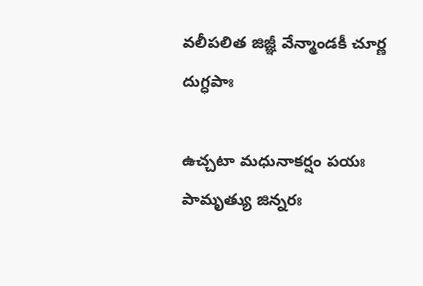వలీపలిత జిజ్ఞీ వేన్మాండకీ చూర్ణ దుగ్ధపాః

ఉచ్చటా మధునాకర్షం పయః పామృత్యు జిన్నరః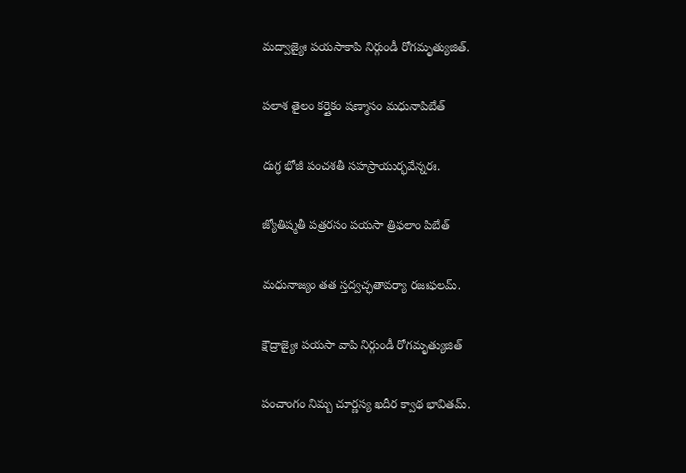మద్వాజ్యైః పయసాకాపి నిర్గుండీ రోగమృత్యుజిత్.

పలాశ తైలం కర్షైకం షణ్మాసం మధునాపిబేత్

దుగ్ధ భోజీ పంచశతీ సహస్రాయుర్భవేన్నరః.

జ్యోతిష్మతీ పత్రరసం పయసా త్రిఫలాం పిబేత్

మధునాజ్యం తత స్తద్వచ్ఛతావర్యా రజఃఫలమ్.

క్షౌద్రాజ్యైః పయసా వాపి నిర్గుండీ రోగమృత్యుజిత్

పంచాంగం నిమ్బ చూర్ణస్య ఖదీర క్వాథ భావితమ్.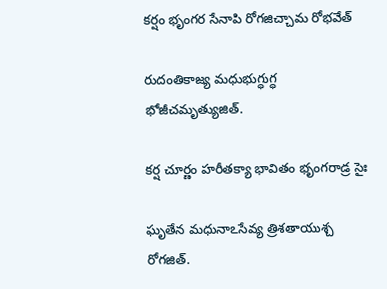కర్షం భృంగర సేనాపి రోగజిచ్చామ రోభవేత్

రుదంతికాజ్య మధుభుగ్ధుగ్ధ భోజీచమృత్యుజిత్.

కర్ష చూర్ణం హరీతక్యా భావితం భృంగరాడ్ర సైః

ఘృతేన మధునాఽసేవ్య త్రిశతాయుశ్చ రోగజిత్.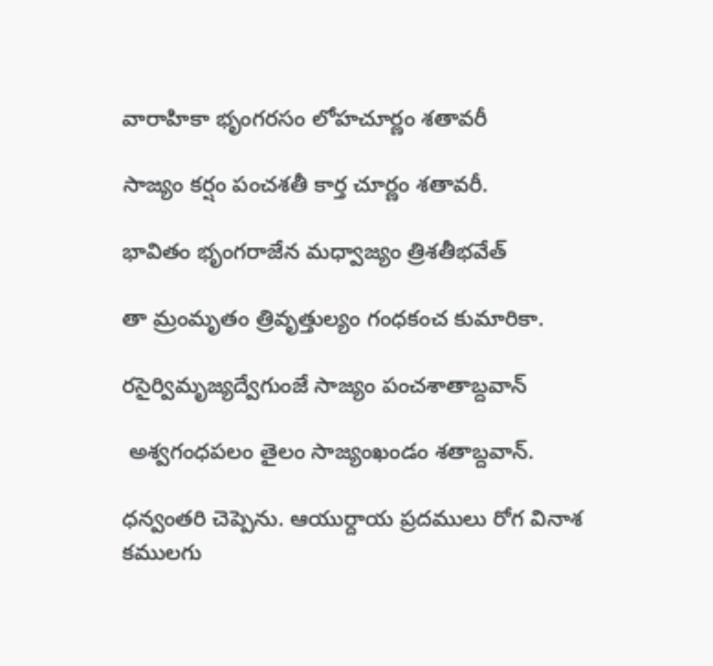వారాహికా భృంగరసం లోహచూర్ణం శతావరీ

సాజ్యం కర్షం పంచశతీ కార్త చూర్ణం శతావరీ.

భావితం భృంగరాజేన మధ్వాజ్యం త్రిశతీభవేత్

తా మ్రంమృతం త్రివృత్తుల్యం గంధకంచ కుమారికా.

రసైర్విమృజ్యద్వేగుంజే సాజ్యం పంచశాతాబ్దవాన్

 అశ్వగంధపలం తైలం సాజ్యంఖండం శతాబ్దవాన్.

ధన్వంతరి చెప్పెను. ఆయుర్దాయ ప్రదములు రోగ వినాశ కములగు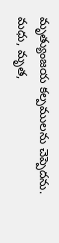మృత్యుంజయ కల్పములను చెప్పెదను. మధు, మృత,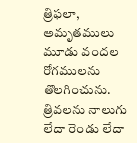త్రిఫలా, అమృతములు మూడు వందల రోగములను తొలగించును. త్రివలను నాలుగు లేదా రెండు లేదా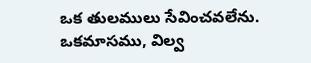ఒక తులములు సేవించవలేను. ఒకమాసము, విల్వ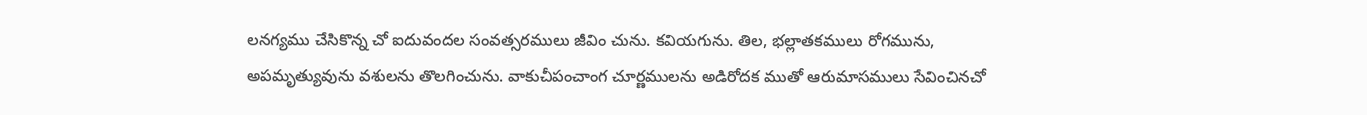లనగ్యము చేసికొన్న చో ఐదువందల సంవత్సరములు జీవిం చును. కవియగును. తిల, భల్లాతకములు రోగమును, అపమృత్యువును వశులను తొలగించును. వాకుచీపంచాంగ చూర్ణములను అడిరోదక ముతో ఆరుమాసములు సేవించినచో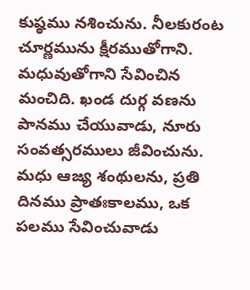కుష్ఠము నశించును. నీలకురంట చూర్ణమును క్షీరముతోగాని. మధువుతోగాని సేవించిన మంచిది. ఖండ దుర్గ వణను పానము చేయువాడు, నూరు సంవత్సరములు జీవించును. మధు ఆజ్య శంథులను, ప్రతి దినము ప్రాతఃకాలము, ఒక పలము సేవించువాడు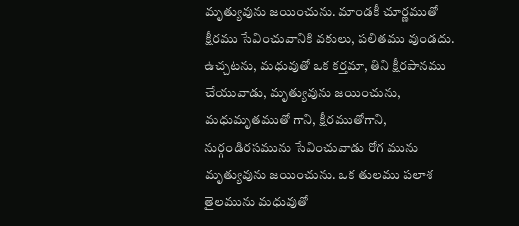మృత్యువును జయించును. మాండకీ చూర్ణముతో క్షీరము సేవించువానికి వకులు, పలితము వుండదు. ఉచ్చటను, మధువుతో ఒక కర్తమా, తిని క్షీరపానము చేయువాడు, మృత్యువును జయించును, మధుమృతముతో గాని, క్షీరముతోగాని, నుర్గండిరసమును సేవించువాడు రోగ మును మృత్యువును జయించును. ఒక తులము పలాశ తైలమును మధువుతో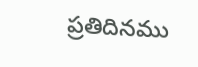ప్రతిదినము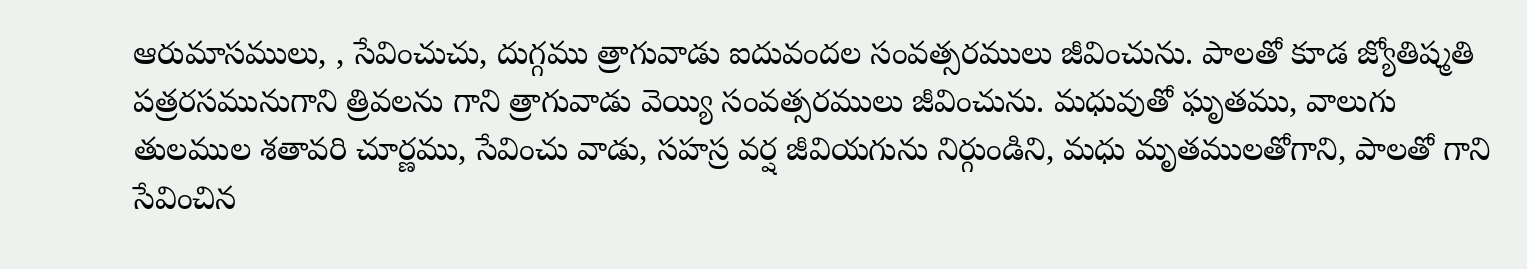ఆరుమాసములు, , సేవించుచు, దుగ్గము త్రాగువాడు ఐదువందల సంవత్సరములు జీవించును. పాలతో కూడ జ్యోతిష్మతి పత్రరసమునుగాని త్రివలను గాని త్రాగువాడు వెయ్యి సంవత్సరములు జీవించును. మధువుతో ఘృతము, వాలుగు తులముల శతావరి చూర్ణము, సేవించు వాడు, సహస్ర వర్ష జీవియగును నిర్గుండిని, మధు మృతములతోగాని, పాలతో గాని సేవించిన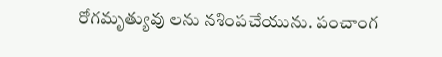రోగమృత్యువు లను నశింపచేయును. పంచాంగ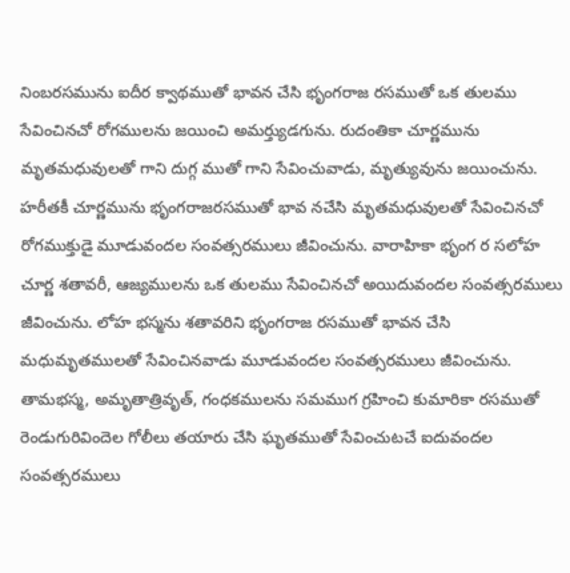నింబరసమును ఐదీర క్వాథముతో భావన చేసి భృంగరాజ రసముతో ఒక తులము సేవించినచో రోగములను జయించి అమర్త్యుడగును. రుదంతికా చూర్ణమును మృతమధువులతో గాని దుగ్గ ముతో గాని సేవించువాడు, మృత్యువును జయించును. హరీతకీ చూర్ణమును భృంగరాజరసముతో భావ నచేసి మృతమధువులతో సేవించినచో రోగముక్తుడై మూడువందల సంవత్సరములు జీవించును. వారాహికా భృంగ ర సలోహ చూర్ణ శతావరీ, ఆజ్యములను ఒక తులము సేవించినచో అయిదువందల సంవత్సరములు జీవించును. లోహ భస్మను శతావరిని భృంగరాజ రసముతో భావన చేసి మధుమృతములతో సేవించినవాడు మూడువందల సంవత్సరములు జీవించును. తామభస్మ, అమృతాత్రివృత్, గంధకములను సమముగ గ్రహించి కుమారికా రసముతో రెండుగురివిందెల గోలీలు తయారు చేసి ఘృతముతో సేవించుటచే ఐదువందల సంవత్సరములు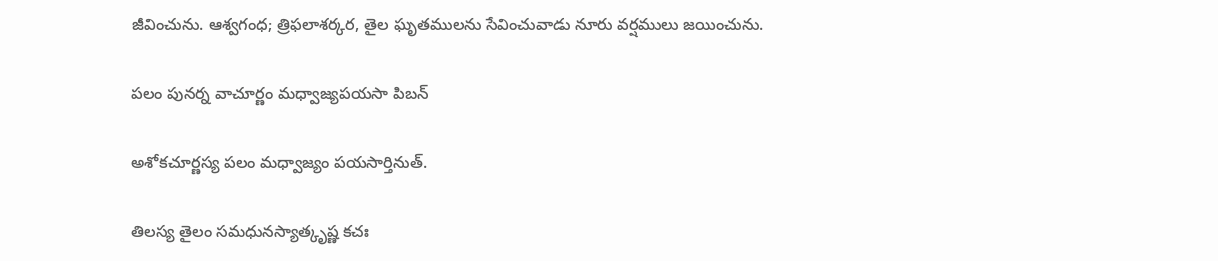జీవించును. ఆశ్వగంధ; త్రిఫలాశర్కర, తైల ఘృతములను సేవించువాడు నూరు వర్షములు జయించును.

పలం పునర్న వాచూర్ణం మధ్వాజ్యపయసా పిబన్

అశోకచూర్ణస్య పలం మధ్వాజ్యం పయసార్తినుత్.

తిలస్య తైలం సమధునస్యాత్కృష్ణ కచః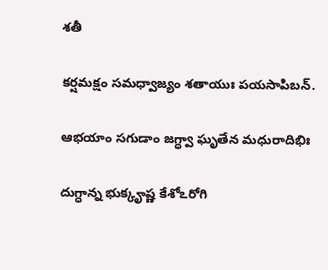శతీ

కర్షమక్షం సమధ్వాజ్యం శతాయుః పయసాపిబన్.

ఆభయాం సగుడాం జగ్ధ్వా ఘృతేన మధురాదిభిః

దుగ్ధాన్న భుక్కౄష్ణ కేశోఽరోగి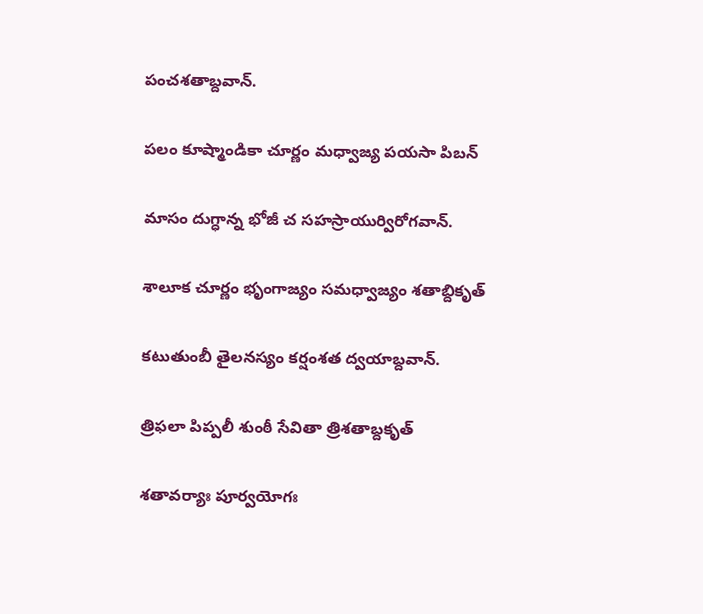పంచశతాబ్దవాన్.

పలం కూష్మాండికా చూర్ణం మధ్వాజ్య పయసా పిబన్

మాసం దుగ్ధాన్న భోజీ చ సహస్రాయుర్విరోగవాన్.

శాలూక చూర్ణం భృంగాజ్యం సమధ్వాజ్యం శతాబ్దికృత్

కటుతుంబీ తైలనస్యం కర్షంశత ద్వయాబ్దవాన్.

త్రిఫలా పిప్పలీ శుంఠీ సేవితా త్రిశతాబ్దకృత్

శతావర్యాః పూర్వయోగః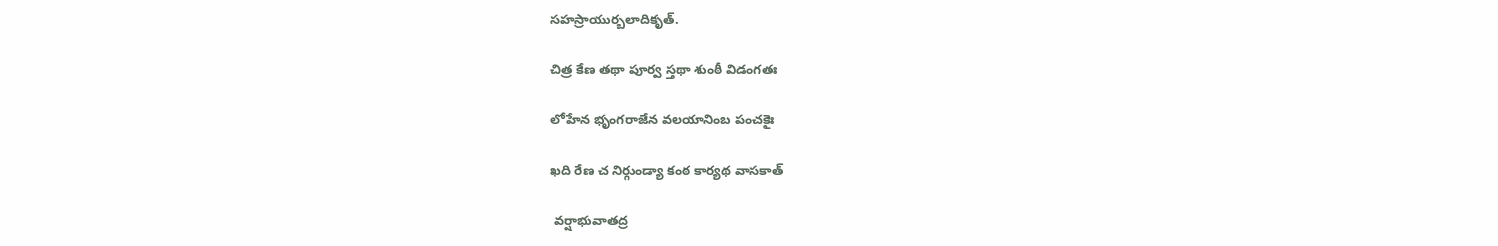సహస్రాయుర్బలాదికృత్.

చిత్ర కేణ తథా పూర్వ స్తథా శుంఠీ విడంగతః

లోహేన భృంగరాజేన వలయానింబ పంచకైః

ఖది రేణ చ నిర్గుండ్యా కంఠ కార్యథ వాసకాత్

 వర్షాభువాతద్ర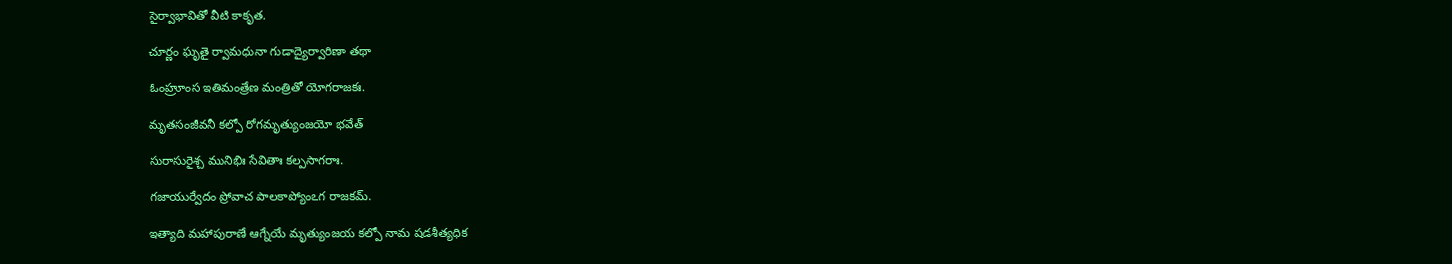సైర్వాభావితో వీటి కాకృత.

చూర్ణం ఘృతై ర్వామధునా గుడాద్యైర్వారిణా తథా

ఓంహ్రూంస ఇతిమంత్రేణ మంత్రితో యోగరాజకః.

మృతసంజీవనీ కల్పో రోగమృత్యుంజయో భవేత్

సురాసురైశ్చ మునిభిః సేవితాః కల్పసాగరాః.

గజాయుర్వేదం ప్రోవాచ పాలకాప్యోంఽగ రాజకమ్.

ఇత్యాది మహాపురాణే ఆగ్నేయే మృత్యుంజయ కల్పో నామ షడశీత్యధిక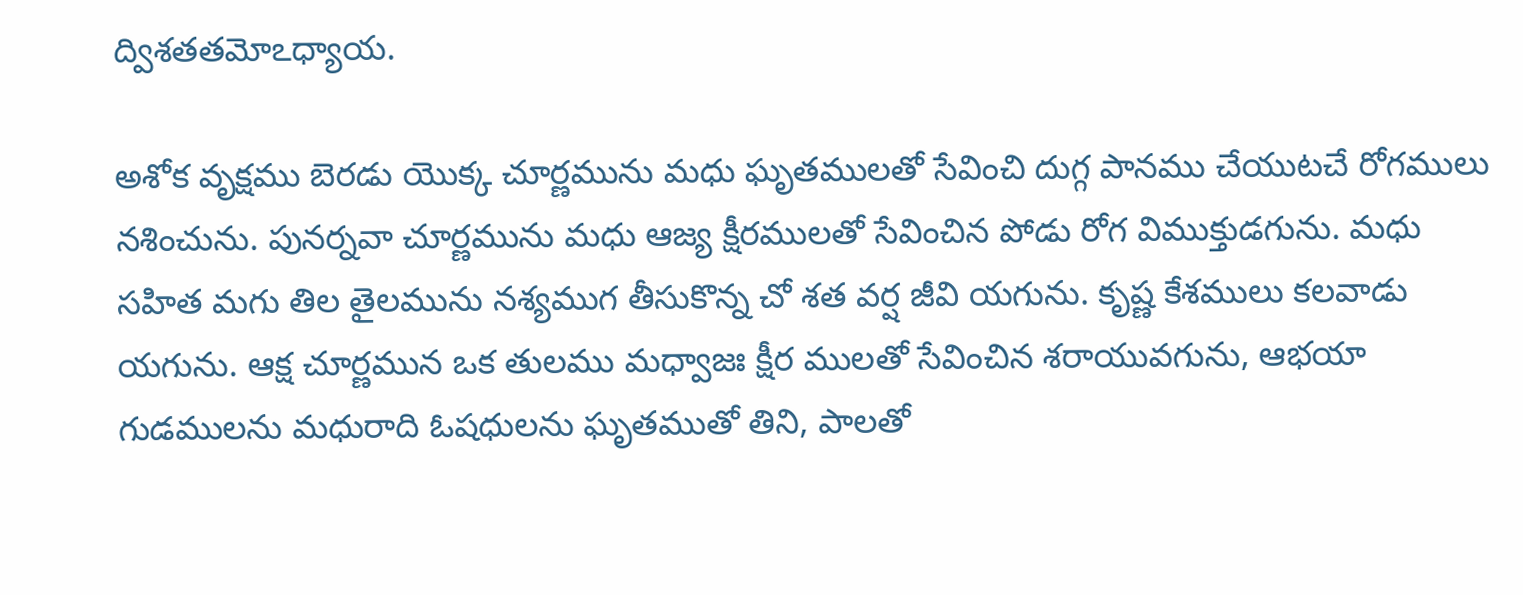ద్విశతతమోఽధ్యాయ.

అశోక వృక్షము బెరడు యొక్క చూర్ణమును మధు ఘృతములతో సేవించి దుగ్గ పానము చేయుటచే రోగములు నశించును. పునర్నవా చూర్ణమును మధు ఆజ్య క్షీరములతో సేవించిన పోడు రోగ విముక్తుడగును. మధు సహిత మగు తిల తైలమును నశ్యముగ తీసుకొన్న చో శత వర్ష జీవి యగును. కృష్ణ కేశములు కలవాడు యగును. ఆక్ష చూర్ణమున ఒక తులము మధ్వాజః క్షీర ములతో సేవించిన శరాయువగును, ఆభయా గుడములను మధురాది ఓషధులను ఘృతముతో తిని, పాలతో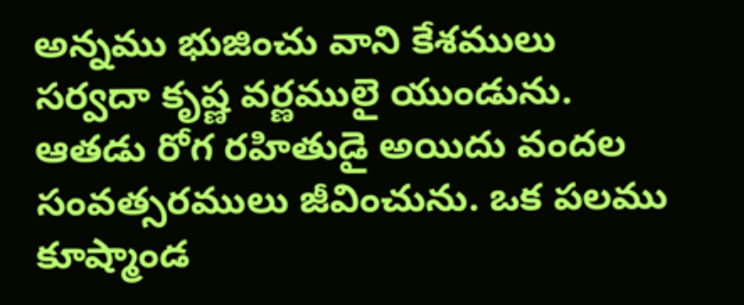అన్నము భుజించు వాని కేశములు సర్వదా కృష్ణ వర్ణములై యుండును. ఆతడు రోగ రహితుడై అయిదు వందల సంవత్సరములు జీవించును. ఒక పలము కూష్మాండ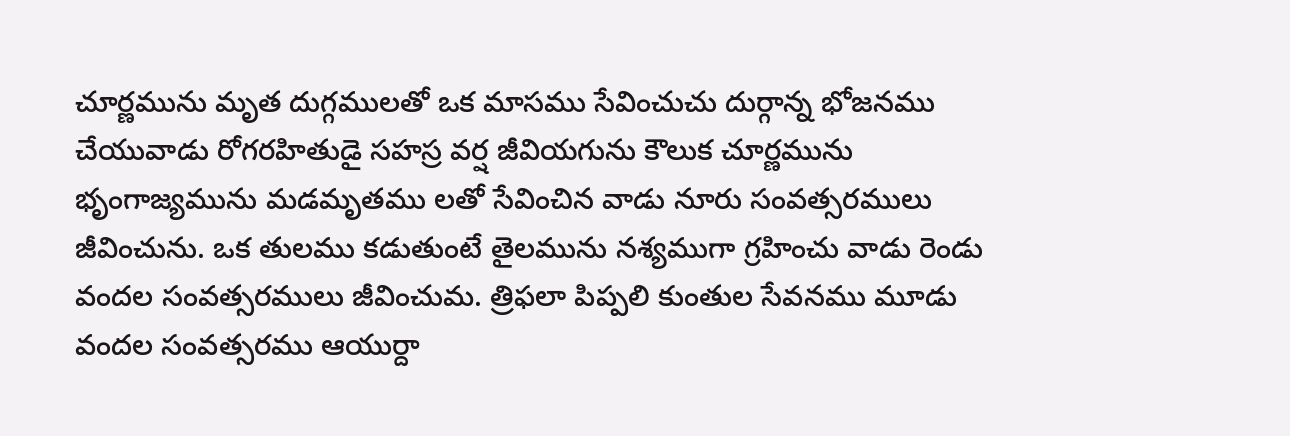చూర్ణమును మృత దుగ్గములతో ఒక మాసము సేవించుచు దుర్గాన్న భోజనము చేయువాడు రోగరహితుడై సహస్ర వర్ష జీవియగును కౌలుక చూర్ణమును భృంగాజ్యమును మడమృతము లతో సేవించిన వాడు నూరు సంవత్సరములు జీవించును. ఒక తులము కడుతుంటే తైలమును నశ్యముగా గ్రహించు వాడు రెండు వందల సంవత్సరములు జీవించుమ. త్రిఫలా పిప్పలి కుంతుల సేవనము మూడు వందల సంవత్సరము ఆయుర్దా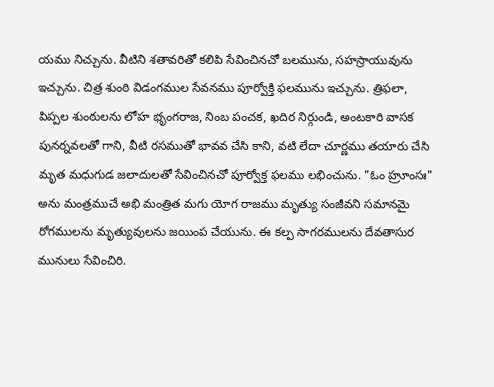యము నిచ్చును. వీటిని శతావరితో కలిపి సేవించినచో బలమును, సహస్రాయువును ఇచ్చును. చిత్ర శుంఠి విడంగముల సేవనము పూర్వోక్తి ఫలమును ఇచ్చును. త్రిఫలా, పిప్పల శుంఠులను లోహ భృంగరాజ, నింబ పంచక, ఖదిర నిర్గుండి, అంటకారి వాసక పునర్నవలతో గాని, వీటి రసముతో భావవ చేసి కాని, వటి లేదా చూర్ణము తయారు చేసి మృత మధుగుడ జలాదులతో సేవించినచో పూర్వోక్త ఫలము లభించును. "ఓం హ్రూంసః" అను మంత్రముచే అభి మంత్రిత మగు యోగ రాజము మృత్యు సంజీవని సమానమై రోగములను మృత్యువులను జయింప చేయును. ఈ కల్ప సాగరములను దేవతాసుర మునులు సేవించిరి.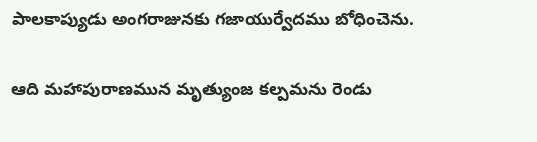పాలకాప్యుడు అంగరాజునకు గజాయుర్వేదము బోధించెను.

ఆది మహాపురాణమున మృత్యుంజ కల్పమను రెండు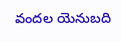వందల యెనుబది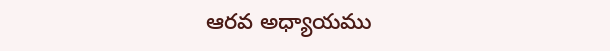ఆరవ అధ్యాయము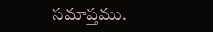సమాప్తము.